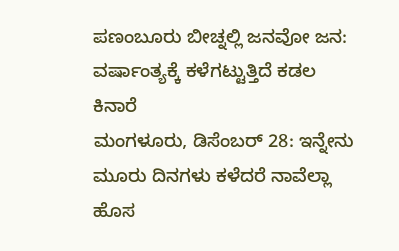ಪಣಂಬೂರು ಬೀಚ್ನಲ್ಲಿ ಜನವೋ ಜನ: ವರ್ಷಾಂತ್ಯಕ್ಕೆ ಕಳೆಗಟ್ಟುತ್ತಿದೆ ಕಡಲ ಕಿನಾರೆ
ಮಂಗಳೂರು, ಡಿಸೆಂಬರ್ 28: ಇನ್ನೇನು ಮೂರು ದಿನಗಳು ಕಳೆದರೆ ನಾವೆಲ್ಲಾ ಹೊಸ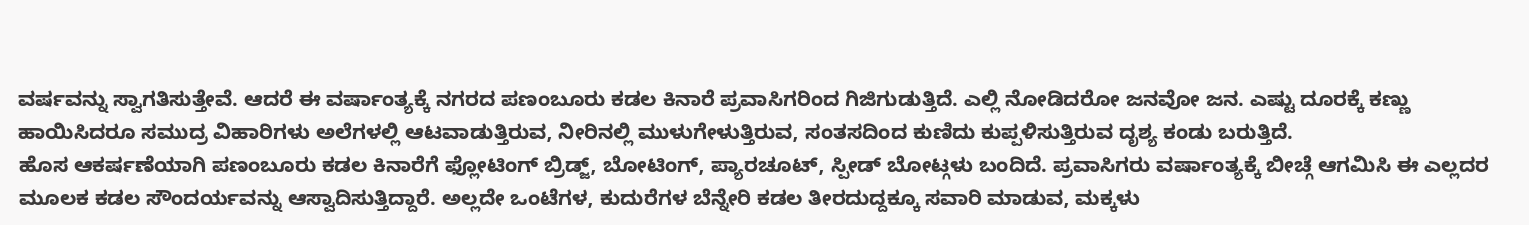ವರ್ಷವನ್ನು ಸ್ವಾಗತಿಸುತ್ತೇವೆ. ಆದರೆ ಈ ವರ್ಷಾಂತ್ಯಕ್ಕೆ ನಗರದ ಪಣಂಬೂರು ಕಡಲ ಕಿನಾರೆ ಪ್ರವಾಸಿಗರಿಂದ ಗಿಜಿಗುಡುತ್ತಿದೆ. ಎಲ್ಲಿ ನೋಡಿದರೋ ಜನವೋ ಜನ. ಎಷ್ಟು ದೂರಕ್ಕೆ ಕಣ್ಣು ಹಾಯಿಸಿದರೂ ಸಮುದ್ರ ವಿಹಾರಿಗಳು ಅಲೆಗಳಲ್ಲಿ ಆಟವಾಡುತ್ತಿರುವ, ನೀರಿನಲ್ಲಿ ಮುಳುಗೇಳುತ್ತಿರುವ, ಸಂತಸದಿಂದ ಕುಣಿದು ಕುಪ್ಪಳಿಸುತ್ತಿರುವ ದೃಶ್ಯ ಕಂಡು ಬರುತ್ತಿದೆ.
ಹೊಸ ಆಕರ್ಷಣೆಯಾಗಿ ಪಣಂಬೂರು ಕಡಲ ಕಿನಾರೆಗೆ ಫ್ಲೋಟಿಂಗ್ ಬ್ರಿಡ್ಜ್, ಬೋಟಿಂಗ್, ಪ್ಯಾರಚೂಟ್, ಸ್ಪೀಡ್ ಬೋಟ್ಗಳು ಬಂದಿದೆ. ಪ್ರವಾಸಿಗರು ವರ್ಷಾಂತ್ಯಕ್ಕೆ ಬೀಚ್ಗೆ ಆಗಮಿಸಿ ಈ ಎಲ್ಲದರ ಮೂಲಕ ಕಡಲ ಸೌಂದರ್ಯವನ್ನು ಆಸ್ವಾದಿಸುತ್ತಿದ್ದಾರೆ. ಅಲ್ಲದೇ ಒಂಟೆಗಳ, ಕುದುರೆಗಳ ಬೆನ್ನೇರಿ ಕಡಲ ತೀರದುದ್ದಕ್ಕೂ ಸವಾರಿ ಮಾಡುವ, ಮಕ್ಕಳು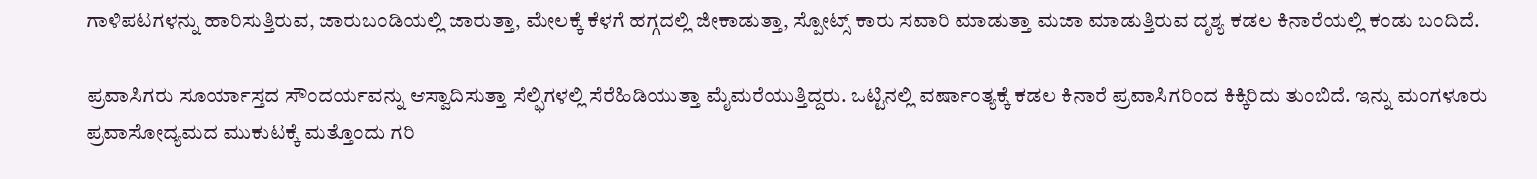ಗಾಳಿಪಟಗಳನ್ನು ಹಾರಿಸುತ್ತಿರುವ, ಜಾರುಬಂಡಿಯಲ್ಲಿ ಜಾರುತ್ತಾ, ಮೇಲಕ್ಕೆ ಕೆಳಗೆ ಹಗ್ಗದಲ್ಲಿ ಜೀಕಾಡುತ್ತಾ, ಸ್ಪೋಟ್ಸ್ ಕಾರು ಸವಾರಿ ಮಾಡುತ್ತಾ ಮಜಾ ಮಾಡುತ್ತಿರುವ ದೃಶ್ಯ ಕಡಲ ಕಿನಾರೆಯಲ್ಲಿ ಕಂಡು ಬಂದಿದೆ.

ಪ್ರವಾಸಿಗರು ಸೂರ್ಯಾಸ್ತದ ಸೌಂದರ್ಯವನ್ನು ಆಸ್ವಾದಿಸುತ್ತಾ ಸೆಲ್ಫಿಗಳಲ್ಲಿ ಸೆರೆಹಿಡಿಯುತ್ತಾ ಮೈಮರೆಯುತ್ತಿದ್ದರು. ಒಟ್ಟಿನಲ್ಲಿ ವರ್ಷಾಂತ್ಯಕ್ಕೆ ಕಡಲ ಕಿನಾರೆ ಪ್ರವಾಸಿಗರಿಂದ ಕಿಕ್ಕಿರಿದು ತುಂಬಿದೆ. ಇನ್ನು ಮಂಗಳೂರು ಪ್ರವಾಸೋದ್ಯಮದ ಮುಕುಟಕ್ಕೆ ಮತ್ತೊಂದು ಗರಿ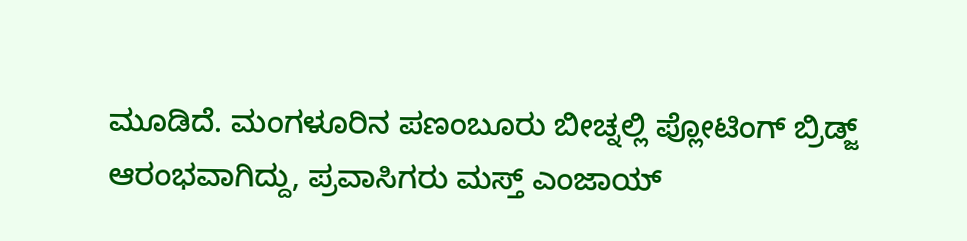ಮೂಡಿದೆ. ಮಂಗಳೂರಿನ ಪಣಂಬೂರು ಬೀಚ್ನಲ್ಲಿ ಪ್ಲೋಟಿಂಗ್ ಬ್ರಿಡ್ಜ್ ಆರಂಭವಾಗಿದ್ದು, ಪ್ರವಾಸಿಗರು ಮಸ್ತ್ ಎಂಜಾಯ್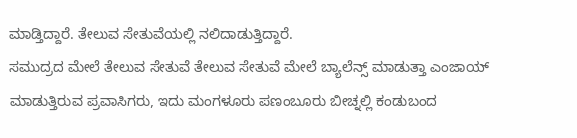ಮಾಡ್ತಿದ್ದಾರೆ. ತೇಲುವ ಸೇತುವೆಯಲ್ಲಿ ನಲಿದಾಡುತ್ತಿದ್ದಾರೆ.
ಸಮುದ್ರದ ಮೇಲೆ ತೇಲುವ ಸೇತುವೆ ತೇಲುವ ಸೇತುವೆ ಮೇಲೆ ಬ್ಯಾಲೆನ್ಸ್ ಮಾಡುತ್ತಾ ಎಂಜಾಯ್ ಮಾಡುತ್ತಿರುವ ಪ್ರವಾಸಿಗರು, ಇದು ಮಂಗಳೂರು ಪಣಂಬೂರು ಬೀಚ್ನಲ್ಲಿ ಕಂಡುಬಂದ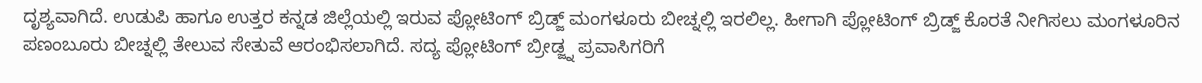ದೃಶ್ಯವಾಗಿದೆ. ಉಡುಪಿ ಹಾಗೂ ಉತ್ತರ ಕನ್ನಡ ಜಿಲ್ಲೆಯಲ್ಲಿ ಇರುವ ಪ್ಲೋಟಿಂಗ್ ಬ್ರಿಡ್ಜ್ ಮಂಗಳೂರು ಬೀಚ್ನಲ್ಲಿ ಇರಲಿಲ್ಲ. ಹೀಗಾಗಿ ಪ್ಲೋಟಿಂಗ್ ಬ್ರಿಡ್ಜ್ ಕೊರತೆ ನೀಗಿಸಲು ಮಂಗಳೂರಿನ ಪಣಂಬೂರು ಬೀಚ್ನಲ್ಲಿ ತೇಲುವ ಸೇತುವೆ ಆರಂಭಿಸಲಾಗಿದೆ. ಸದ್ಯ ಪ್ಲೋಟಿಂಗ್ ಬ್ರೀಡ್ಜ್ನ ಪ್ರವಾಸಿಗರಿಗೆ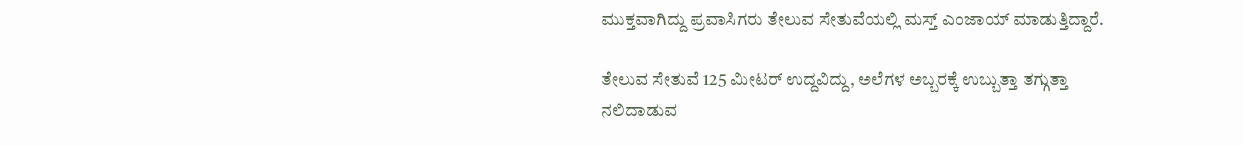ಮುಕ್ತವಾಗಿದ್ದು ಪ್ರವಾಸಿಗರು ತೇಲುವ ಸೇತುವೆಯಲ್ಲಿ ಮಸ್ತ್ ಎಂಜಾಯ್ ಮಾಡುತ್ತಿದ್ದಾರೆ.

ತೇಲುವ ಸೇತುವೆ 125 ಮೀಟರ್ ಉದ್ದವಿದ್ದು, ಅಲೆಗಳ ಅಬ್ಬರಕ್ಕೆ ಉಬ್ಬುತ್ತಾ ತಗ್ಗುತ್ತಾ ನಲಿದಾಡುವ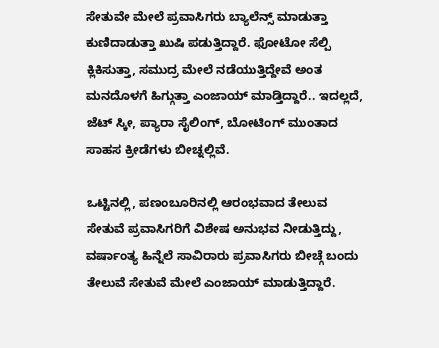ಸೇತುವೇ ಮೇಲೆ ಪ್ರವಾಸಿಗರು ಬ್ಯಾಲೆನ್ಸ್ ಮಾಡುತ್ತಾ ಕುಣಿದಾಡುತ್ತಾ ಖುಷಿ ಪಡುತ್ತಿದ್ದಾರೆ. ಫೋಟೋ ಸೆಲ್ಪಿ ಕ್ಲಿಕಿಸುತ್ತಾ, ಸಮುದ್ರ ಮೇಲೆ ನಡೆಯುತ್ತಿದ್ದೇವೆ ಅಂತ ಮನದೊಳಗೆ ಹಿಗ್ಗುತ್ತಾ ಎಂಜಾಯ್ ಮಾಡ್ತಿದ್ದಾರೆ.. ಇದಲ್ಲದೆ, ಜೆಟ್ ಸ್ಕೀ, ಪ್ಯಾರಾ ಸೈಲಿಂಗ್, ಬೋಟಿಂಗ್ ಮುಂತಾದ ಸಾಹಸ ಕ್ರೀಡೆಗಳು ಬೀಚ್ನಲ್ಲಿವೆ.

ಒಟ್ಟಿನಲ್ಲಿ, ಪಣಂಬೂರಿನಲ್ಲಿ ಆರಂಭವಾದ ತೇಲುವ ಸೇತುವೆ ಪ್ರವಾಸಿಗರಿಗೆ ವಿಶೇಷ ಅನುಭವ ನೀಡುತ್ತಿದ್ದು, ವರ್ಷಾಂತ್ಯ ಹಿನ್ನೆಲೆ ಸಾವಿರಾರು ಪ್ರವಾಸಿಗರು ಬೀಚ್ಗೆ ಬಂದು ತೇಲುವೆ ಸೇತುವೆ ಮೇಲೆ ಎಂಜಾಯ್ ಮಾಡುತ್ತಿದ್ದಾರೆ.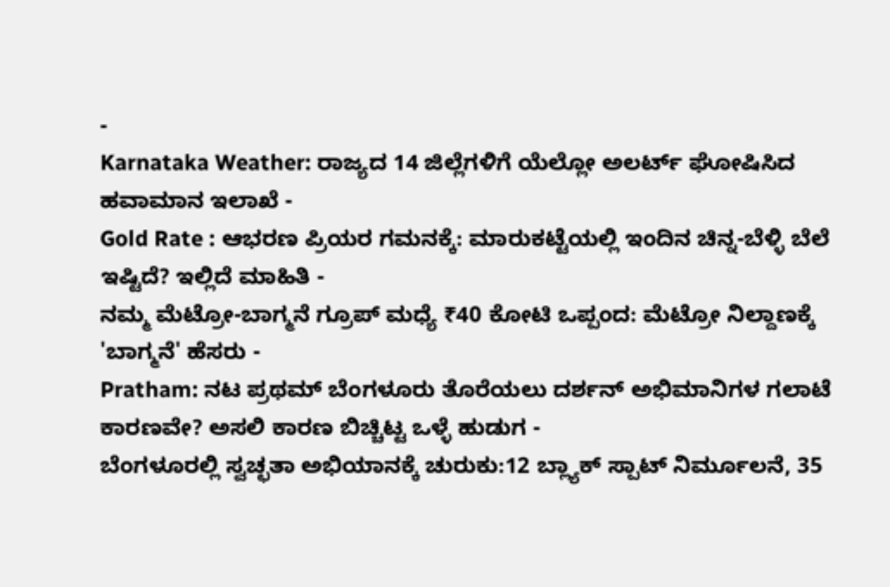-
Karnataka Weather: ರಾಜ್ಯದ 14 ಜಿಲ್ಲೆಗಳಿಗೆ ಯೆಲ್ಲೋ ಅಲರ್ಟ್ ಘೋಷಿಸಿದ ಹವಾಮಾನ ಇಲಾಖೆ -
Gold Rate : ಆಭರಣ ಪ್ರಿಯರ ಗಮನಕ್ಕೆ: ಮಾರುಕಟ್ಟೆಯಲ್ಲಿ ಇಂದಿನ ಚಿನ್ನ-ಬೆಳ್ಳಿ ಬೆಲೆ ಇಷ್ಟಿದೆ? ಇಲ್ಲಿದೆ ಮಾಹಿತಿ -
ನಮ್ಮ ಮೆಟ್ರೋ-ಬಾಗ್ಮನೆ ಗ್ರೂಪ್ ಮಧ್ಯೆ ₹40 ಕೋಟಿ ಒಪ್ಪಂದ: ಮೆಟ್ರೋ ನಿಲ್ದಾಣಕ್ಕೆ 'ಬಾಗ್ಮನೆ' ಹೆಸರು -
Pratham: ನಟ ಪ್ರಥಮ್ ಬೆಂಗಳೂರು ತೊರೆಯಲು ದರ್ಶನ್ ಅಭಿಮಾನಿಗಳ ಗಲಾಟೆ ಕಾರಣವೇ? ಅಸಲಿ ಕಾರಣ ಬಿಚ್ಚಿಟ್ಟ ಒಳ್ಳೆ ಹುಡುಗ -
ಬೆಂಗಳೂರಲ್ಲಿ ಸ್ವಚ್ಛತಾ ಅಭಿಯಾನಕ್ಕೆ ಚುರುಕು:12 ಬ್ಲ್ಯಾಕ್ ಸ್ಪಾಟ್ ನಿರ್ಮೂಲನೆ, 35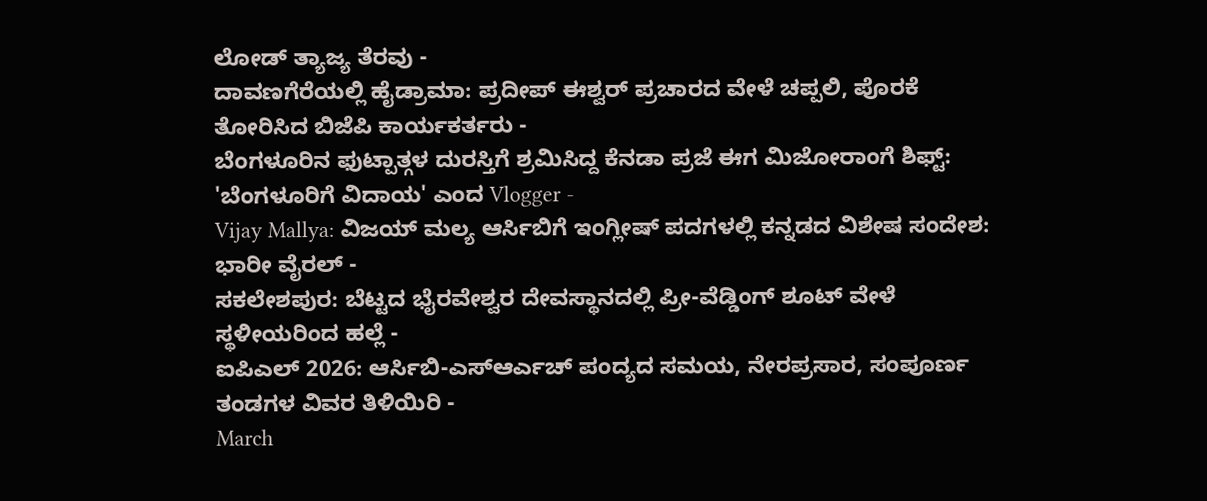ಲೋಡ್ ತ್ಯಾಜ್ಯ ತೆರವು -
ದಾವಣಗೆರೆಯಲ್ಲಿ ಹೈಡ್ರಾಮಾ: ಪ್ರದೀಪ್ ಈಶ್ವರ್ ಪ್ರಚಾರದ ವೇಳೆ ಚಪ್ಪಲಿ, ಪೊರಕೆ ತೋರಿಸಿದ ಬಿಜೆಪಿ ಕಾರ್ಯಕರ್ತರು -
ಬೆಂಗಳೂರಿನ ಫುಟ್ಪಾತ್ಗಳ ದುರಸ್ತಿಗೆ ಶ್ರಮಿಸಿದ್ದ ಕೆನಡಾ ಪ್ರಜೆ ಈಗ ಮಿಜೋರಾಂಗೆ ಶಿಫ್ಟ್: 'ಬೆಂಗಳೂರಿಗೆ ವಿದಾಯ' ಎಂದ Vlogger -
Vijay Mallya: ವಿಜಯ್ ಮಲ್ಯ ಆರ್ಸಿಬಿಗೆ ಇಂಗ್ಲೀಷ್ ಪದಗಳಲ್ಲಿ ಕನ್ನಡದ ವಿಶೇಷ ಸಂದೇಶ: ಭಾರೀ ವೈರಲ್ -
ಸಕಲೇಶಪುರ: ಬೆಟ್ಟದ ಭೈರವೇಶ್ವರ ದೇವಸ್ಥಾನದಲ್ಲಿ ಪ್ರೀ-ವೆಡ್ಡಿಂಗ್ ಶೂಟ್ ವೇಳೆ ಸ್ಥಳೀಯರಿಂದ ಹಲ್ಲೆ -
ಐಪಿಎಲ್ 2026: ಆರ್ಸಿಬಿ-ಎಸ್ಆರ್ಎಚ್ ಪಂದ್ಯದ ಸಮಯ, ನೇರಪ್ರಸಾರ, ಸಂಪೂರ್ಣ ತಂಡಗಳ ವಿವರ ತಿಳಿಯಿರಿ -
March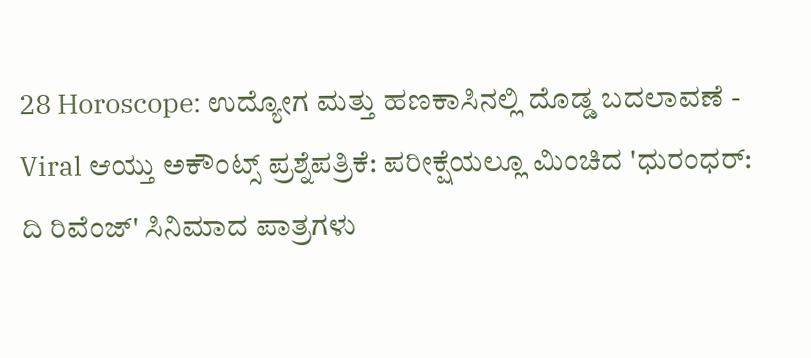28 Horoscope: ಉದ್ಯೋಗ ಮತ್ತು ಹಣಕಾಸಿನಲ್ಲಿ ದೊಡ್ಡ ಬದಲಾವಣೆ -
Viral ಆಯ್ತು ಅಕೌಂಟ್ಸ್ ಪ್ರಶ್ನೆಪತ್ರಿಕೆ: ಪರೀಕ್ಷೆಯಲ್ಲೂ ಮಿಂಚಿದ 'ಧುರಂಧರ್: ದಿ ರಿವೆಂಜ್' ಸಿನಿಮಾದ ಪಾತ್ರಗಳು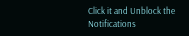Click it and Unblock the Notifications